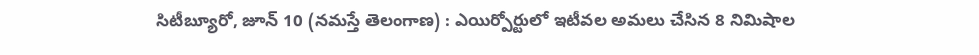సిటీబ్యూరో, జూన్ 10 (నమస్తే తెలంగాణ) : ఎయిర్పోర్టులో ఇటీవల అమలు చేసిన 8 నిమిషాల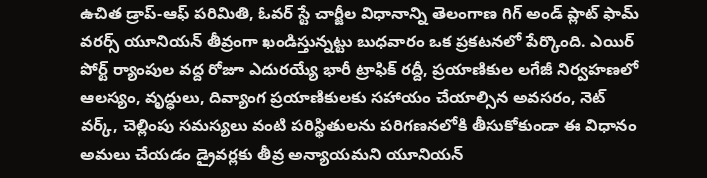ఉచిత డ్రాప్-ఆఫ్ పరిమితి, ఓవర్ స్టే చార్జీల విధానాన్ని తెలంగాణ గిగ్ అండ్ ప్లాట్ ఫామ్ వరర్స్ యూనియన్ తీవ్రంగా ఖండిస్తున్నట్టు బుధవారం ఒక ప్రకటనలో పేర్కొంది. ఎయిర్ పోర్ట్ ర్యాంపుల వద్ద రోజూ ఎదురయ్యే భారీ ట్రాఫిక్ రద్దీ, ప్రయాణికుల లగేజీ నిర్వహణలో ఆలస్యం, వృద్ధులు, దివ్యాంగ ప్రయాణికులకు సహాయం చేయాల్సిన అవసరం, నెట్ వర్క్, చెల్లింపు సమస్యలు వంటి పరిస్థితులను పరిగణనలోకి తీసుకోకుండా ఈ విధానం అమలు చేయడం డ్రైవర్లకు తీవ్ర అన్యాయమని యూనియన్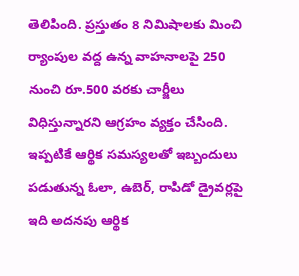తెలిపింది. ప్రస్తుతం 8 నిమిషాలకు మించి ర్యాంపుల వద్ద ఉన్న వాహనాలపై 250 నుంచి రూ.500 వరకు చార్జీలు విధిస్తున్నారని ఆగ్రహం వ్యక్తం చేసింది. ఇప్పటికే ఆర్థిక సమస్యలతో ఇబ్బందులు పడుతున్న ఓలా, ఉబెర్, రాపిడో డ్రైవర్లపై ఇది అదనపు ఆర్థిక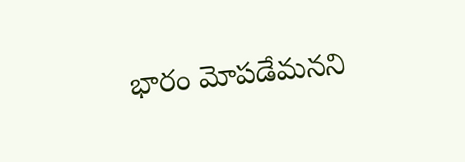భారం మోపడేమనని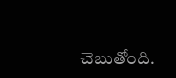చెబుతోంది.